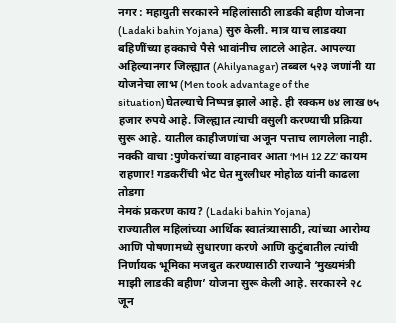नगर : महायुती सरकारने महिलांसाठी लाडकी बहीण योजना (Ladaki bahin Yojana) सुरु केली. मात्र याच लाडक्या बहिणींच्या हक्काचे पैसे भावांनीच लाटले आहेत. आपल्या अहिल्यानगर जिल्ह्यात (Ahilyanagar) तब्बल ५२३ जणांनी या योजनेचा लाभ (Men took advantage of the situation)घेतल्याचे निष्पन्न झाले आहे. ही रक्कम ७४ लाख ७५ हजार रुपये आहे. जिल्ह्यात त्याची वसुली करण्याची प्रक्रिया सुरू आहे. यातील काहीजणांचा अजून पत्ताच लागलेला नाही.
नक्की वाचा :पुणेकरांच्या वाहनावर आता ‘MH 12 ZZ’ कायम राहणार! गडकरींची भेट घेत मुरलीधर मोहोळ यांनी काढला तोडगा
नेमकं प्रकरण काय? (Ladaki bahin Yojana)
राज्यातील महिलांच्या आर्थिक स्वातंत्र्यासाठी, त्यांच्या आरोग्य आणि पोषणामध्ये सुधारणा करणे आणि कुटुंबातील त्यांची निर्णायक भूमिका मजबुत करण्यासाठी राज्याने ‘मुख्यमंत्री माझी लाडकी बहीण’ योजना सुरू केली आहे. सरकारने २८ जून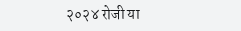२०२४ रोजी या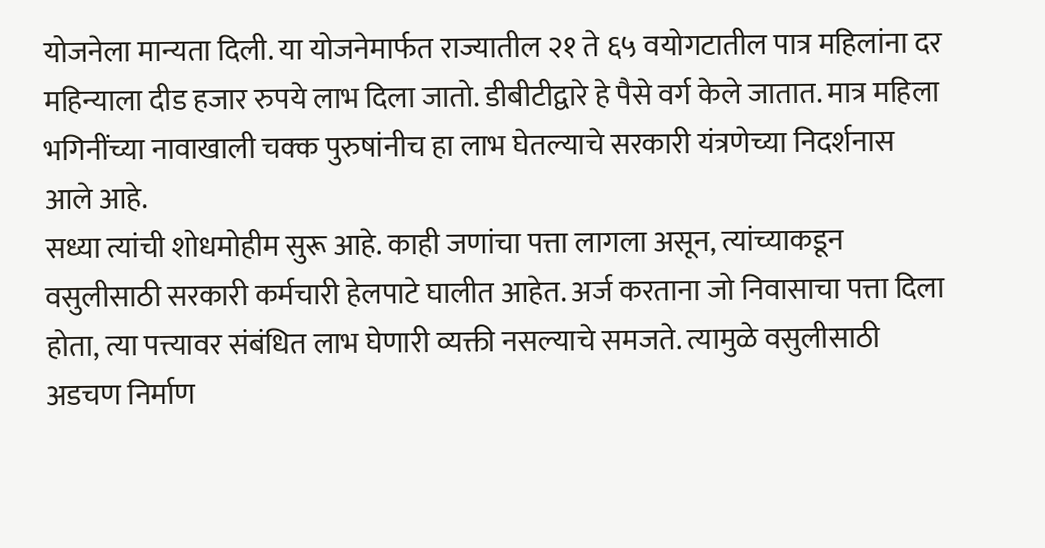योजनेला मान्यता दिली. या योजनेमार्फत राज्यातील २१ ते ६५ वयोगटातील पात्र महिलांना दर महिन्याला दीड हजार रुपये लाभ दिला जातो. डीबीटीद्वारे हे पैसे वर्ग केले जातात. मात्र महिला भगिनींच्या नावाखाली चक्क पुरुषांनीच हा लाभ घेतल्याचे सरकारी यंत्रणेच्या निदर्शनास आले आहे.
सध्या त्यांची शोधमोहीम सुरू आहे. काही जणांचा पत्ता लागला असून, त्यांच्याकडून वसुलीसाठी सरकारी कर्मचारी हेलपाटे घालीत आहेत. अर्ज करताना जो निवासाचा पत्ता दिला होता, त्या पत्त्यावर संबंधित लाभ घेणारी व्यक्ती नसल्याचे समजते. त्यामुळे वसुलीसाठी अडचण निर्माण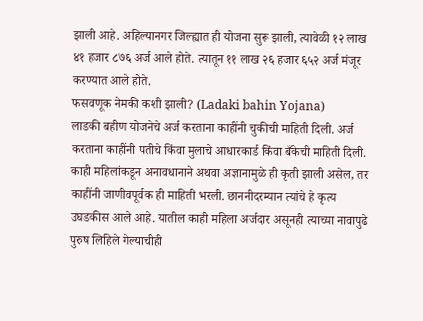झाली आहे. अहिल्यानगर जिल्ह्यात ही योजना सुरू झाली, त्यावेळी १२ लाख ४१ हजार ८७६ अर्ज आले होते. त्यातून ११ लाख २६ हजार ६५२ अर्ज मंजूर करण्यात आले होते.
फसवणूक नेमकी कशी झाली? (Ladaki bahin Yojana)
लाडकी बहीण योजनेचे अर्ज करताना काहींनी चुकीची माहिती दिली. अर्ज करताना काहींनी पतीचे किंवा मुलाचे आधारकार्ड किंवा बँकेची माहिती दिली. काही महिलांकडून अनावधानाने अथवा अज्ञानामुळे ही कृती झाली असेल, तर काहींनी जाणीवपूर्वक ही माहिती भरली. छाननीदरम्यान त्यांचे हे कृत्य उघडकीस आले आहे. यातील काही महिला अर्जदार असूनही त्याच्या नावापुढे पुरुष लिहिले गेल्याचीही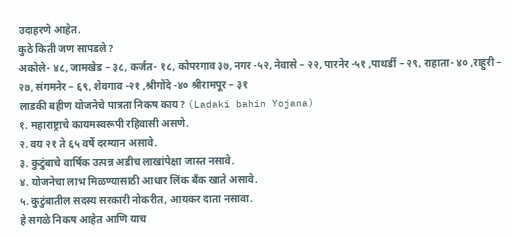उदाहरणे आहेत.
कुठे किती जण सापडले?
अकोले- ४८, जामखेड – ३८, कर्जत- १८, कोपरगाव ३७, नगर -५२, नेवासे – २२, पारनेर -५१ ,पाथर्डी – २९, राहाता- ४० ,राहुरी – २७, संगमनेर – ६९, शेवगाव -२१ ,श्रीगोंदे -४० श्रीरामपूर – ३१
लाडकी बहीण योजनेचे पात्रता निकष काय? (Ladaki bahin Yojana)
१. महाराष्ट्राचे कायमस्वरूपी रहिवासी असणे.
२. वय २१ ते ६५ वर्षे दरम्यान असावे.
३. कुटुंबाचे वार्षिक उत्पन्न अडीच लाखांपेक्षा जास्त नसावे.
४. योजनेचा लाभ मिळण्यासाठी आधार लिंक बँक खाते असावे.
५. कुटुंबातील सदस्य सरकारी नोकरीत, आयकर दाता नसावा.
हे सगळे निकष आहेत आणि याच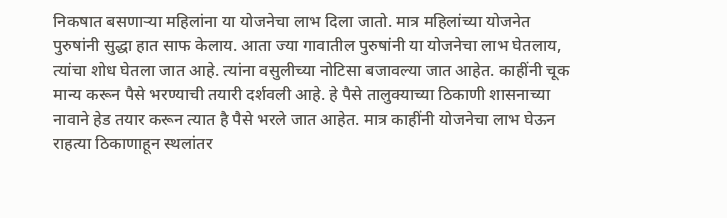निकषात बसणाऱ्या महिलांना या योजनेचा लाभ दिला जातो. मात्र महिलांच्या योजनेत पुरुषांनी सुद्धा हात साफ केलाय. आता ज्या गावातील पुरुषांनी या योजनेचा लाभ घेतलाय, त्यांचा शोध घेतला जात आहे. त्यांना वसुलीच्या नोटिसा बजावल्या जात आहेत. काहींनी चूक मान्य करून पैसे भरण्याची तयारी दर्शवली आहे. हे पैसे तालुक्याच्या ठिकाणी शासनाच्या नावाने हेड तयार करून त्यात है पैसे भरले जात आहेत. मात्र काहींनी योजनेचा लाभ घेऊन राहत्या ठिकाणाहून स्थलांतर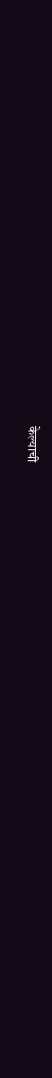केल्याची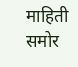माहिती समोर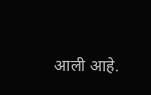आली आहे.